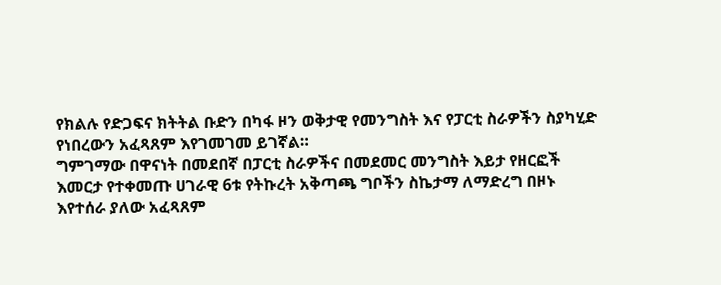የክልሉ የድጋፍና ክትትል ቡድን በካፋ ዞን ወቅታዊ የመንግስት እና የፓርቲ ስራዎችን ስያካሂድ የነበረውን አፈጻጸም እየገመገመ ይገኛል።
ግምገማው በዋናነት በመደበኛ በፓርቲ ስራዎችና በመደመር መንግስት እይታ የዘርፎች እመርታ የተቀመጡ ሀገራዊ 6ቱ የትኩረት አቅጣጫ ግቦችን ስኬታማ ለማድረግ በዞኑ እየተሰራ ያለው አፈጻጸም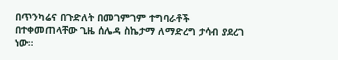በጥንካሬና በጉድለት በመገምገም ተግባራቶች በተቀመጠላቸው ጊዜ ሰሌዳ ስኬታማ ለማድረግ ታሳብ ያደረገ ነው።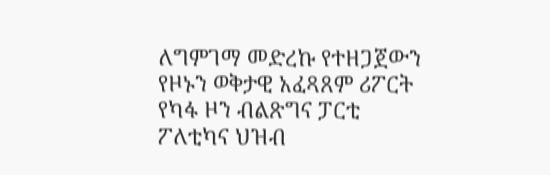ለግምገማ መድረኩ የተዘጋጀውን የዞኑን ወቅታዊ አፈጻጸም ሪፖርት የካፋ ዞን ብልጽግና ፓርቲ ፖለቲካና ህዝብ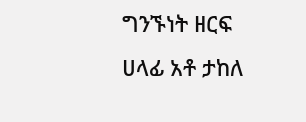ግንኙነት ዘርፍ ሀላፊ አቶ ታከለ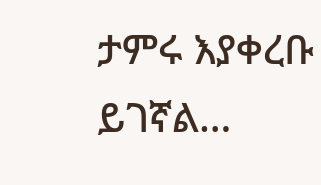ታምሩ እያቀረቡ ይገኛል…